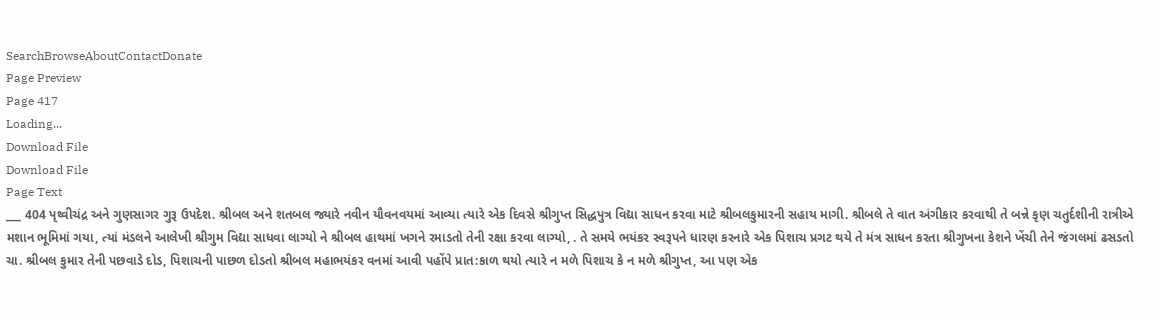SearchBrowseAboutContactDonate
Page Preview
Page 417
Loading...
Download File
Download File
Page Text
___ 404 પૃથ્વીચંદ્ર અને ગુણસાગર ગુરૂ ઉપદેશ. શ્રીબલ અને શતબલ જ્યારે નવીન યૌવનવયમાં આવ્યા ત્યારે એક દિવસે શ્રીગુપ્ત સિદ્ધપુત્ર વિદ્યા સાધન કરવા માટે શ્રીબલકુમારની સહાય માગી. શ્રીબલે તે વાત અંગીકાર કરવાથી તે બન્ને કૃણ ચતુર્દશીની રાત્રીએ મશાન ભૂમિમાં ગયા, ત્યાં મંડલને આલેખી શ્રીગુમ વિદ્યા સાધવા લાગ્યો ને શ્રીબલ હાથમાં ખગને રમાડતો તેની રક્ષા કરવા લાગ્યો, . તે સમયે ભયંકર સ્વરૂપને ધારણ કરનારે એક પિશાચ પ્રગટ થયે તે મંત્ર સાધન કરતા શ્રીગુખના કેશને ખેંચી તેને જંગલમાં ઢસડતો ચા. શ્રીબલ કુમાર તેની પછવાડે દોડ, પિશાચની પાછળ દોડતો શ્રીબલ મહાભયંકર વનમાં આવી પહોંપે પ્રાત:કાળ થયો ત્યારે ન મળે પિશાચ કે ન મળે શ્રીગુપ્ત, આ પણ એક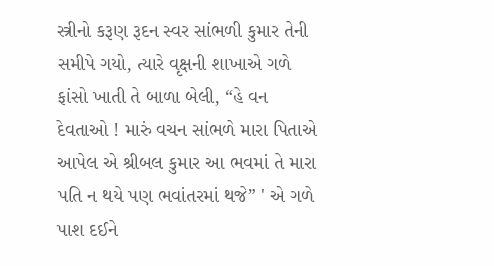સ્ત્રીનો કરૂણ રૂદન સ્વર સાંભળી કુમાર તેની સમીપે ગયો, ત્યારે વૃક્ષની શાખાએ ગળે ફાંસો ખાતી તે બાળા બેલી, “હે વન દેવતાઓ ! મારું વચન સાંભળે મારા પિતાએ આપેલ એ શ્રીબલ કુમાર આ ભવમાં તે મારા પતિ ન થયે પણ ભવાંતરમાં થજે” ' એ ગળે પાશ દઈને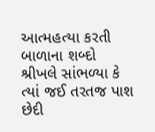આત્મહત્યા કરતી બાળાના શબ્દો શ્રીખલે સાંભળ્યા કે ત્યાં જઈ તરતજ પાશ છેદી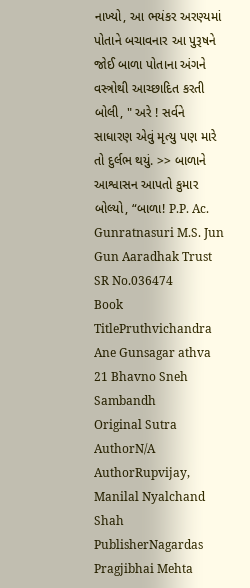નાખ્યો, આ ભયંકર અરણ્યમાં પોતાને બચાવનાર આ પુરૂષને જોઈ બાળા પોતાના અંગને વસ્ત્રોથી આચ્છાદિત કરતી બોલી, " અરે ! સર્વને સાધારણ એવું મૃત્યુ પણ મારે તો દુર્લભ થયું. >> બાળાને આશ્વાસન આપતો કુમાર બોલ્યો, “બાળા! P.P. Ac. Gunratnasuri M.S. Jun Gun Aaradhak Trust
SR No.036474
Book TitlePruthvichandra Ane Gunsagar athva 21 Bhavno Sneh Sambandh
Original Sutra AuthorN/A
AuthorRupvijay, Manilal Nyalchand Shah
PublisherNagardas Pragjibhai Mehta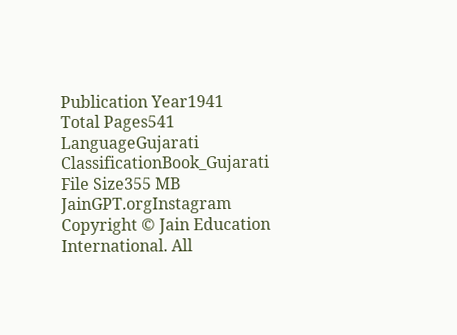Publication Year1941
Total Pages541
LanguageGujarati
ClassificationBook_Gujarati
File Size355 MB
JainGPT.orgInstagram
Copyright © Jain Education International. All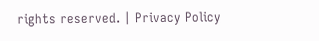rights reserved. | Privacy Policy